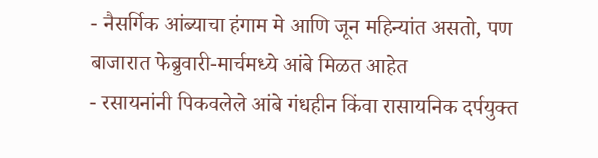- नैसर्गिक आंब्याचा हंगाम मे आणि जून महिन्यांत असतो, पण बाजारात फेब्रुवारी-मार्चमध्ये आंबे मिळत आहेत
- रसायनांनी पिकवलेले आंबे गंधहीन किंवा रासायनिक दर्पयुक्त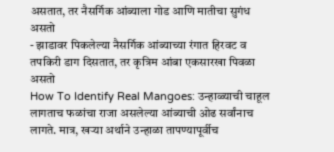असतात, तर नैसर्गिक आंब्याला गोड आणि मातीचा सुगंध असतो
- झाडावर पिकलेल्या नैसर्गिक आंब्याच्या रंगात हिरवट व तपकिरी डाग दिसतात, तर कृत्रिम आंबा एकसारखा पिवळा असतो
How To Identify Real Mangoes: उन्हाळ्याची चाहूल लागताच फळांचा राजा असलेल्या आंब्याची ओढ सर्वांनाच लागते. मात्र, खऱ्या अर्थाने उन्हाळा तापण्यापूर्वीच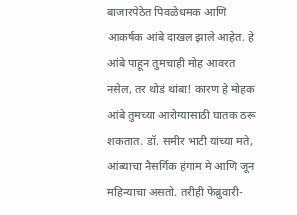बाजारपेठेत पिवळेधमक आणि आकर्षक आंबे दाखल झाले आहेत. हे आंबे पाहून तुमचाही मोह आवरत नसेल, तर थोडं थांबा! कारण हे मोहक आंबे तुमच्या आरोग्यासाठी घातक ठरू शकतात. डॉ. समीर भाटी यांच्या मते, आंब्याचा नैसर्गिक हंगाम मे आणि जून महिन्याचा असतो. तरीही फेब्रुवारी-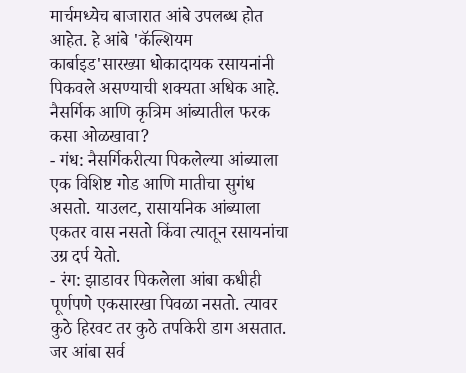मार्चमध्येच बाजारात आंबे उपलब्ध होत आहेत. हे आंबे 'कॅल्शियम कार्बाइड'सारख्या धोकादायक रसायनांनी पिकवले असण्याची शक्यता अधिक आहे.
नैसर्गिक आणि कृत्रिम आंब्यातील फरक कसा ओळखावा?
- गंध: नैसर्गिकरीत्या पिकलेल्या आंब्याला एक विशिष्ट गोड आणि मातीचा सुगंध असतो. याउलट, रासायनिक आंब्याला एकतर वास नसतो किंवा त्यातून रसायनांचा उग्र दर्प येतो.
- रंग: झाडावर पिकलेला आंबा कधीही पूर्णपणे एकसारखा पिवळा नसतो. त्यावर कुठे हिरवट तर कुठे तपकिरी डाग असतात. जर आंबा सर्व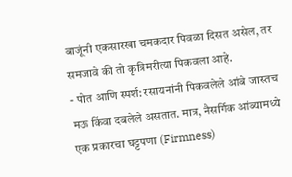बाजूंनी एकसारखा चमकदार पिवळा दिसत असेल, तर समजावे की तो कृत्रिमरीत्या पिकवला आहे.
- पोत आणि स्पर्श: रसायनांनी पिकवलेले आंबे जास्तच मऊ किंवा दबलेले असतात. मात्र, नैसर्गिक आंब्यामध्ये एक प्रकारचा घट्टपणा (Firmness)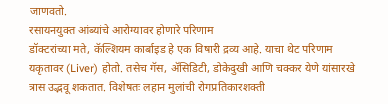जाणवतो.
रसायनयुक्त आंब्यांचे आरोग्यावर होणारे परिणाम
डॉक्टरांच्या मते, कॅल्शियम कार्बाइड हे एक विषारी द्रव्य आहे. याचा थेट परिणाम यकृतावर (Liver) होतो. तसेच गॅस, ॲसिडिटी, डोकेदुखी आणि चक्कर येणे यांसारखे त्रास उद्भवू शकतात. विशेषतः लहान मुलांची रोगप्रतिकारशक्ती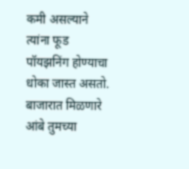कमी असल्याने त्यांना फूड पॉयझनिंग होण्याचा धोका जास्त असतो. बाजारात मिळणारे आंबे तुमच्या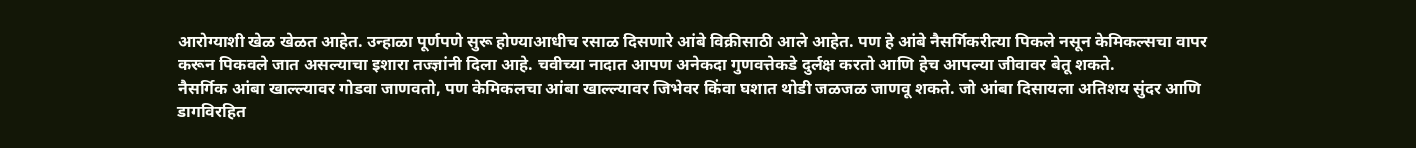आरोग्याशी खेळ खेळत आहेत. उन्हाळा पूर्णपणे सुरू होण्याआधीच रसाळ दिसणारे आंबे विक्रीसाठी आले आहेत. पण हे आंबे नैसर्गिकरीत्या पिकले नसून केमिकल्सचा वापर करून पिकवले जात असल्याचा इशारा तज्ज्ञांनी दिला आहे. चवीच्या नादात आपण अनेकदा गुणवत्तेकडे दुर्लक्ष करतो आणि हेच आपल्या जीवावर बेतू शकते.
नैसर्गिक आंबा खाल्ल्यावर गोडवा जाणवतो, पण केमिकलचा आंबा खाल्ल्यावर जिभेवर किंवा घशात थोडी जळजळ जाणवू शकते. जो आंबा दिसायला अतिशय सुंदर आणि डागविरहित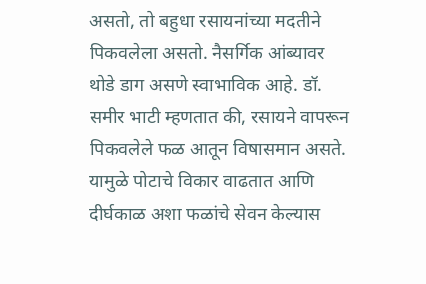असतो, तो बहुधा रसायनांच्या मदतीने पिकवलेला असतो. नैसर्गिक आंब्यावर थोडे डाग असणे स्वाभाविक आहे. डॉ. समीर भाटी म्हणतात की, रसायने वापरून पिकवलेले फळ आतून विषासमान असते. यामुळे पोटाचे विकार वाढतात आणि दीर्घकाळ अशा फळांचे सेवन केल्यास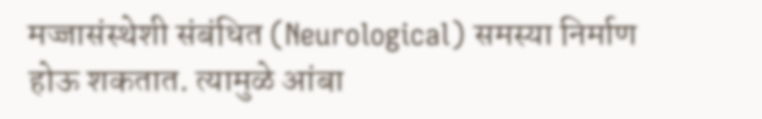मज्जासंस्थेशी संबंधित (Neurological) समस्या निर्माण होऊ शकतात. त्यामुळे आंबा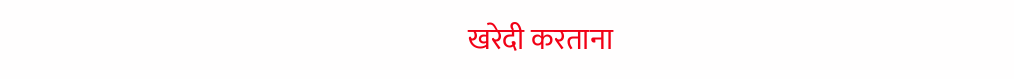खरेदी करताना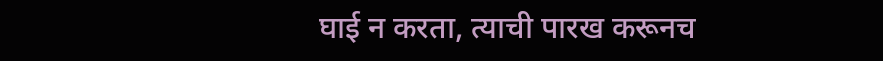घाई न करता, त्याची पारख करूनच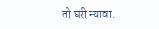तो घरी न्यावा.